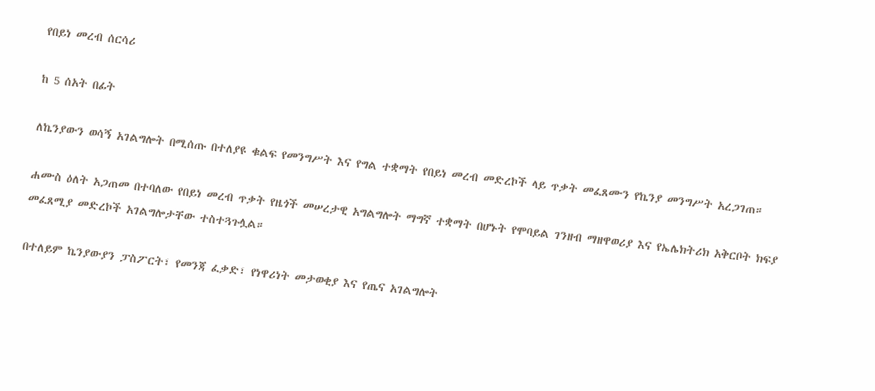የበይነ መረብ ሰርሳሪ

ከ 5 ሰአት በፊት

ለኬንያውን ወሳኝ አገልግሎት በሚሰጡ በተለያዩ ቁልፍ የመንግሥት እና የግል ተቋማት የበይነ መረብ መድረኮች ላይ ጥቃት መፈጸሙን የኬንያ መንግሥት አረጋገጠ።

ሐሙስ ዕለት አጋጠመ በተባለው የበይነ መረብ ጥቃት የዜጎች መሠረታዊ አግልግሎት ማግኛ ተቋማት በሆኑት የሞባይል ገንዘብ ማዘዋወሪያ እና የኤሌክትሪክ አቅርቦት ክፍያ መፈጸሚያ መድረኮች አገልግሎታቸው ተስተጓጉሏል።

በተለይም ኬንያውያን ፓስፖርት፣ የመንጃ ፈቃድ፣ የነዋሪነት መታወቂያ እና የጤና አገልግሎት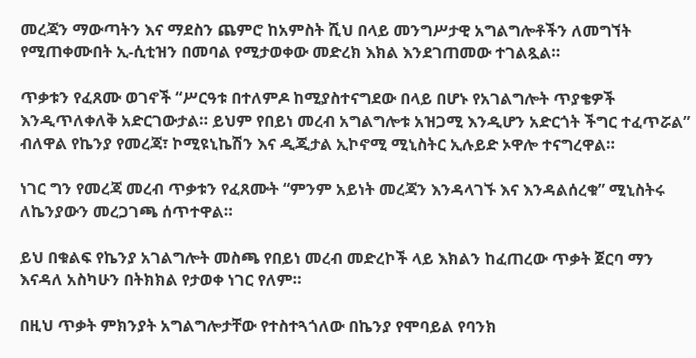መረጃን ማውጣትን እና ማደስን ጨምሮ ከአምስት ሺህ በላይ መንግሥታዊ አግልግሎቶችን ለመግኘት የሚጠቀሙበት ኢ-ሲቲዝን በመባል የሚታወቀው መድረክ እክል እንደገጠመው ተገልጿል።

ጥቃቱን የፈጸሙ ወገኖች “ሥርዓቱ በተለምዶ ከሚያስተናግደው በላይ በሆኑ የአገልግሎት ጥያቄዎች እንዲጥለቀለቅ አድርገውታል። ይህም የበይነ መረብ አግልግሎቱ አዝጋሚ እንዲሆን አድርጎት ችግር ተፈጥሯል” ብለዋል የኬንያ የመረጃ፣ ኮሚዩኒኬሽን እና ዲጂታል ኢኮኖሚ ሚኒስትር ኢሉይድ ኦዋሎ ተናግረዋል።

ነገር ግን የመረጃ መረብ ጥቃቱን የፈጸሙት “ምንም አይነት መረጃን እንዳላገኙ እና እንዳልሰረቁ” ሚኒስትሩ ለኬንያውን መረጋገጫ ሰጥተዋል።

ይህ በቁልፍ የኬንያ አገልግሎት መስጫ የበይነ መረብ መድረኮች ላይ እክልን ከፈጠረው ጥቃት ጀርባ ማን እናዳለ አስካሁን በትክክል የታወቀ ነገር የለም።

በዚህ ጥቃት ምክንያት አግልግሎታቸው የተስተጓጎለው በኬንያ የሞባይል የባንክ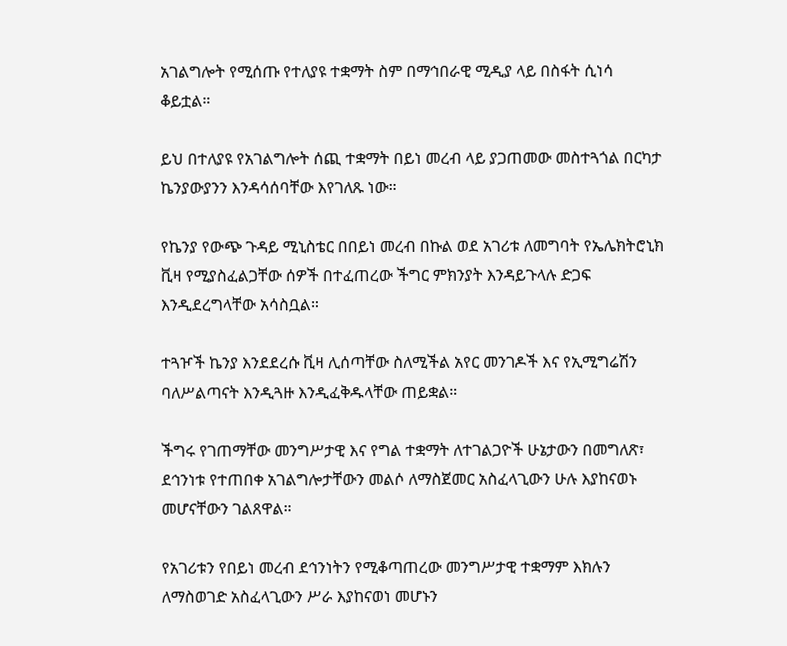አገልግሎት የሚሰጡ የተለያዩ ተቋማት ስም በማኅበራዊ ሚዲያ ላይ በስፋት ሲነሳ ቆይቷል።

ይህ በተለያዩ የአገልግሎት ሰጪ ተቋማት በይነ መረብ ላይ ያጋጠመው መስተጓጎል በርካታ ኬንያውያንን እንዳሳሰባቸው እየገለጹ ነው።

የኬንያ የውጭ ጉዳይ ሚኒስቴር በበይነ መረብ በኩል ወደ አገሪቱ ለመግባት የኤሌክትሮኒክ ቪዛ የሚያስፈልጋቸው ሰዎች በተፈጠረው ችግር ምክንያት እንዳይጉላሉ ድጋፍ እንዲደረግላቸው አሳስቧል።

ተጓዦች ኬንያ እንደደረሱ ቪዛ ሊሰጣቸው ስለሚችል አየር መንገዶች እና የኢሚግሬሽን ባለሥልጣናት እንዲጓዙ እንዲፈቅዱላቸው ጠይቋል።

ችግሩ የገጠማቸው መንግሥታዊ እና የግል ተቋማት ለተገልጋዮች ሁኔታውን በመግለጽ፣ ደኅንነቱ የተጠበቀ አገልግሎታቸውን መልሶ ለማስጀመር አስፈላጊውን ሁሉ እያከናወኑ መሆናቸውን ገልጸዋል።

የአገሪቱን የበይነ መረብ ደኅንነትን የሚቆጣጠረው መንግሥታዊ ተቋማም እክሉን ለማስወገድ አስፈላጊውን ሥራ እያከናወነ መሆኑን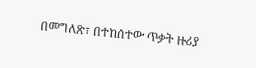በመግለጽ፣ በተከሰተው ጥቃት ዙሪያ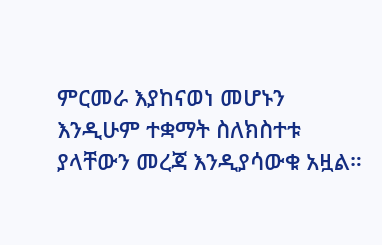ምርመራ እያከናወነ መሆኑን እንዲሁም ተቋማት ስለክስተቱ ያላቸውን መረጃ እንዲያሳውቁ አዟል።